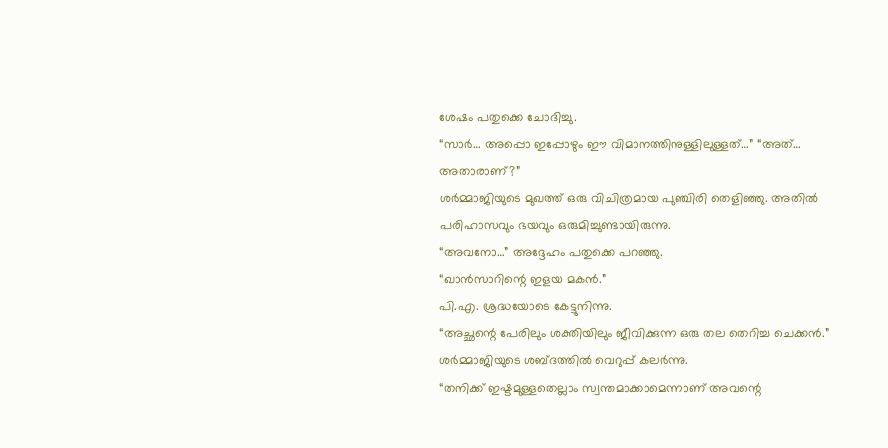ശേഷം പതുക്കെ ചോദിച്ചു.
“സാർ… അപ്പൊ ഇപ്പോഴും ഈ വിമാനത്തിനുള്ളിലുള്ളത്…” “അത്… അതാരാണ്?”
ശർമ്മാജിയുടെ മുഖത്ത് ഒരു വിചിത്രമായ പുഞ്ചിരി തെളിഞ്ഞു. അതിൽ പരിഹാസവും ഭയവും ഒരുമിച്ചുണ്ടായിരുന്നു.
“അവനോ…” അദ്ദേഹം പതുക്കെ പറഞ്ഞു.
“ഖാൻസാറിന്റെ ഇളയ മകൻ.”
പി.എ. ശ്രദ്ധയോടെ കേട്ടുനിന്നു.
“അച്ഛന്റെ പേരിലും ശക്തിയിലും ജീവിക്കുന്ന ഒരു തല തെറിച്ച ചെക്കൻ.” ശർമ്മാജിയുടെ ശബ്ദത്തിൽ വെറുപ്പ് കലർന്നു.
“തനിക്ക് ഇഷ്ടമുള്ളതെല്ലാം സ്വന്തമാക്കാമെന്നാണ് അവന്റെ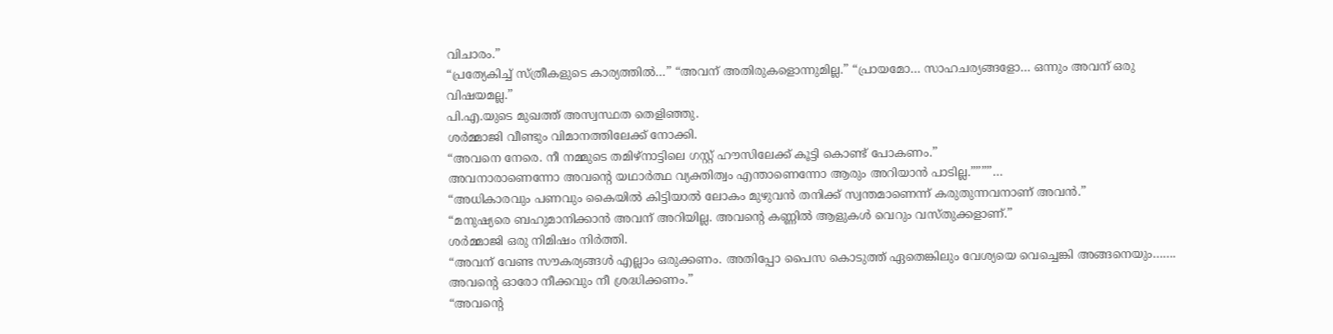വിചാരം.”
“പ്രത്യേകിച്ച് സ്ത്രീകളുടെ കാര്യത്തിൽ…” “അവന് അതിരുകളൊന്നുമില്ല.” “പ്രായമോ… സാഹചര്യങ്ങളോ… ഒന്നും അവന് ഒരു വിഷയമല്ല.”
പി.എ.യുടെ മുഖത്ത് അസ്വസ്ഥത തെളിഞ്ഞു.
ശർമ്മാജി വീണ്ടും വിമാനത്തിലേക്ക് നോക്കി.
“അവനെ നേരെ. നീ നമ്മുടെ തമിഴ്നാട്ടിലെ ഗസ്റ്റ് ഹൗസിലേക്ക് കൂട്ടി കൊണ്ട് പോകണം.”
അവനാരാണെന്നോ അവന്റെ യഥാർത്ഥ വ്യക്തിത്വം എന്താണെന്നോ ആരും അറിയാൻ പാടില്ല.””””…
“അധികാരവും പണവും കൈയിൽ കിട്ടിയാൽ ലോകം മുഴുവൻ തനിക്ക് സ്വന്തമാണെന്ന് കരുതുന്നവനാണ് അവൻ.”
“മനുഷ്യരെ ബഹുമാനിക്കാൻ അവന് അറിയില്ല. അവന്റെ കണ്ണിൽ ആളുകൾ വെറും വസ്തുക്കളാണ്.”
ശർമ്മാജി ഒരു നിമിഷം നിർത്തി.
“അവന് വേണ്ട സൗകര്യങ്ങൾ എല്ലാം ഒരുക്കണം. അതിപ്പോ പൈസ കൊടുത്ത് ഏതെങ്കിലും വേശ്യയെ വെച്ചെങ്കി അങ്ങനെയും……. അവന്റെ ഓരോ നീക്കവും നീ ശ്രദ്ധിക്കണം.”
“അവന്റെ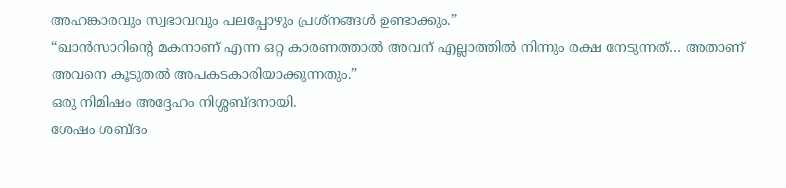അഹങ്കാരവും സ്വഭാവവും പലപ്പോഴും പ്രശ്നങ്ങൾ ഉണ്ടാക്കും.”
“ഖാൻസാറിന്റെ മകനാണ് എന്ന ഒറ്റ കാരണത്താൽ അവന് എല്ലാത്തിൽ നിന്നും രക്ഷ നേടുന്നത്… അതാണ് അവനെ കൂടുതൽ അപകടകാരിയാക്കുന്നതും.”
ഒരു നിമിഷം അദ്ദേഹം നിശ്ശബ്ദനായി.
ശേഷം ശബ്ദം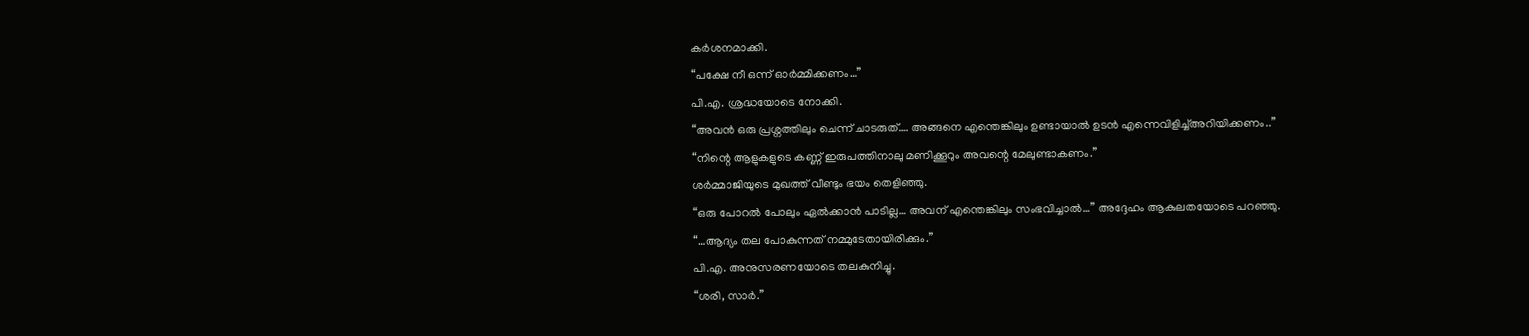കർശനമാക്കി.
“പക്ഷേ നീ ഒന്ന് ഓർമ്മിക്കണം…”
പി.എ. ശ്രദ്ധയോടെ നോക്കി.
“അവൻ ഒരു പ്രശ്നത്തിലും ചെന്ന് ചാടരുത്…. അങ്ങനെ എന്തെങ്കിലും ഉണ്ടായാൽ ഉടൻ എന്നെവിളിച്ച്അറിയിക്കണം..”
“നിന്റെ ആളുകളുടെ കണ്ണ് ഇരുപത്തിനാലു മണിക്കൂറും അവന്റെ മേലുണ്ടാകണം.”
ശർമ്മാജിയുടെ മുഖത്ത് വീണ്ടും ഭയം തെളിഞ്ഞു.
“ഒരു പോറൽ പോലും ഏൽക്കാൻ പാടില്ല… അവന് എന്തെങ്കിലും സംഭവിച്ചാൽ…” അദ്ദേഹം ആകുലതയോടെ പറഞ്ഞു.
“…ആദ്യം തല പോകുന്നത് നമ്മുടേതായിരിക്കും.”
പി.എ. അനുസരണയോടെ തലകുനിച്ചു.
“ശരി, സാർ.”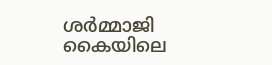ശർമ്മാജി കൈയിലെ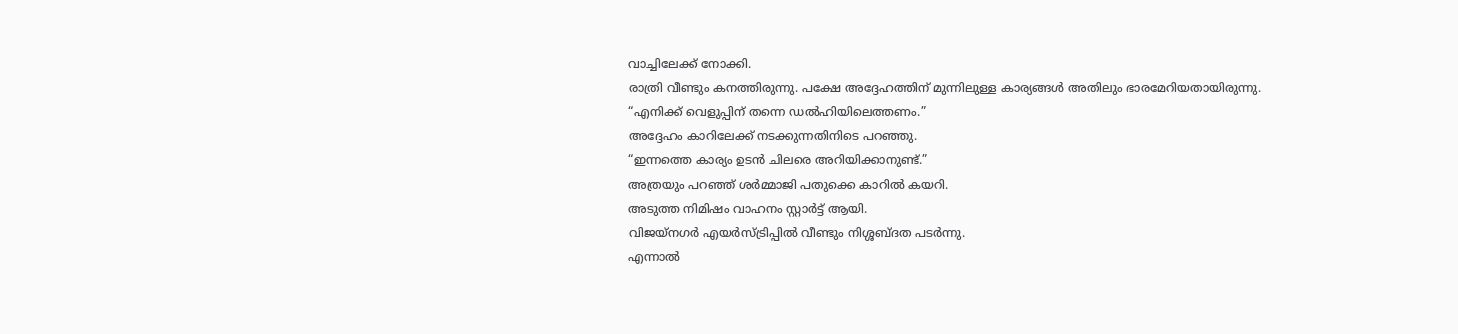വാച്ചിലേക്ക് നോക്കി.
രാത്രി വീണ്ടും കനത്തിരുന്നു. പക്ഷേ അദ്ദേഹത്തിന് മുന്നിലുള്ള കാര്യങ്ങൾ അതിലും ഭാരമേറിയതായിരുന്നു.
“എനിക്ക് വെളുപ്പിന് തന്നെ ഡൽഹിയിലെത്തണം.”
അദ്ദേഹം കാറിലേക്ക് നടക്കുന്നതിനിടെ പറഞ്ഞു.
“ഇന്നത്തെ കാര്യം ഉടൻ ചിലരെ അറിയിക്കാനുണ്ട്.”
അത്രയും പറഞ്ഞ് ശർമ്മാജി പതുക്കെ കാറിൽ കയറി.
അടുത്ത നിമിഷം വാഹനം സ്റ്റാർട്ട് ആയി.
വിജയ്നഗർ എയർസ്ട്രിപ്പിൽ വീണ്ടും നിശ്ശബ്ദത പടർന്നു.
എന്നാൽ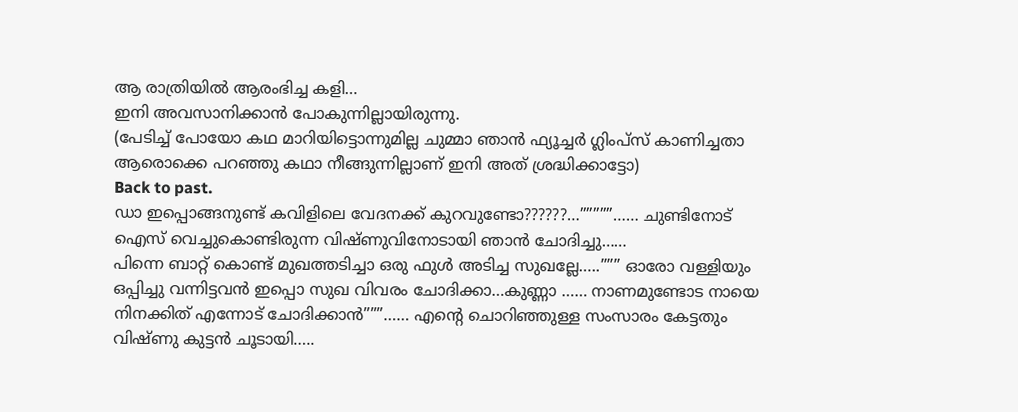ആ രാത്രിയിൽ ആരംഭിച്ച കളി…
ഇനി അവസാനിക്കാൻ പോകുന്നില്ലായിരുന്നു.
(പേടിച്ച് പോയോ കഥ മാറിയിട്ടൊന്നുമില്ല ചുമ്മാ ഞാൻ ഫ്യൂച്ചർ ഗ്ലിംപ്സ് കാണിച്ചതാ ആരൊക്കെ പറഞ്ഞു കഥാ നീങ്ങുന്നില്ലാണ് ഇനി അത് ശ്രദ്ധിക്കാട്ടോ)
Back to past.
ഡാ ഇപ്പൊങ്ങനുണ്ട് കവിളിലെ വേദനക്ക് കുറവുണ്ടോ??????…”””””…… ചുണ്ടിനോട് ഐസ് വെച്ചുകൊണ്ടിരുന്ന വിഷ്ണുവിനോടായി ഞാൻ ചോദിച്ചു……
പിന്നെ ബാറ്റ് കൊണ്ട് മുഖത്തടിച്ചാ ഒരു ഫുൾ അടിച്ച സുഖല്ലേ…..””” ഓരോ വള്ളിയും ഒപ്പിച്ചു വന്നിട്ടവൻ ഇപ്പൊ സുഖ വിവരം ചോദിക്കാ…കുണ്ണാ …… നാണമുണ്ടോട നായെ നിനക്കിത് എന്നോട് ചോദിക്കാൻ”””…… എൻ്റെ ചൊറിഞ്ഞുള്ള സംസാരം കേട്ടതും വിഷ്ണു കുട്ടൻ ചൂടായി…..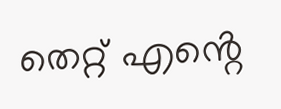തെറ്റ് എൻ്റെ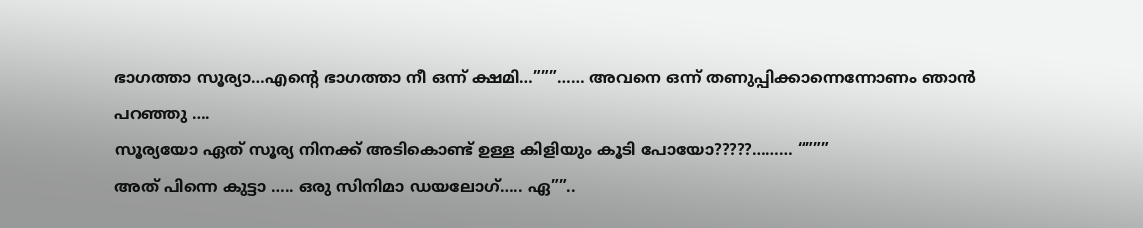ഭാഗത്താ സൂര്യാ…എൻ്റെ ഭാഗത്താ നീ ഒന്ന് ക്ഷമി…”””…… അവനെ ഒന്ന് തണുപ്പിക്കാന്നെന്നോണം ഞാൻ പറഞ്ഞു ….
സൂര്യയോ ഏത് സൂര്യ നിനക്ക് അടികൊണ്ട് ഉള്ള കിളിയും കൂടി പോയോ?????……… “”””
അത് പിന്നെ കുട്ടാ ….. ഒരു സിനിമാ ഡയലോഗ്….. ഏ””..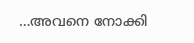…അവനെ നോക്കി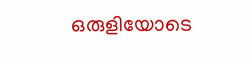ഒരുളിയോടെ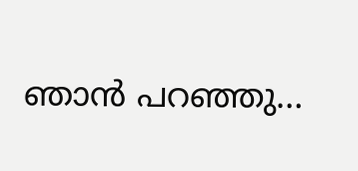ഞാൻ പറഞ്ഞു…